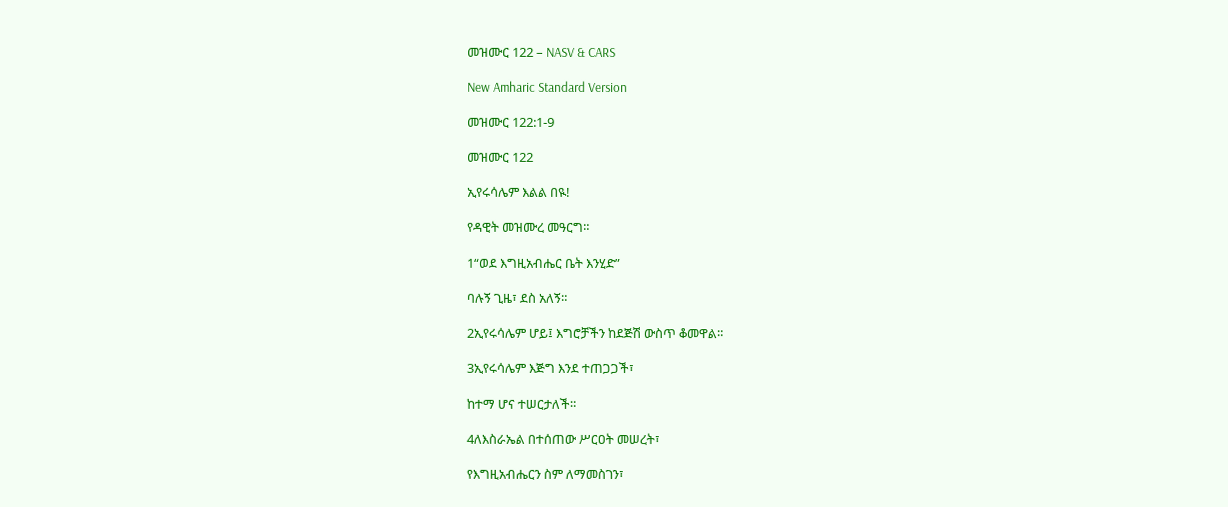መዝሙር 122 – NASV & CARS

New Amharic Standard Version

መዝሙር 122:1-9

መዝሙር 122

ኢየሩሳሌም እልል በዪ!

የዳዊት መዝሙረ መዓርግ።

1“ወደ እግዚአብሔር ቤት እንሂድ”

ባሉኝ ጊዜ፣ ደስ አለኝ።

2ኢየሩሳሌም ሆይ፤ እግሮቻችን ከደጅሽ ውስጥ ቆመዋል።

3ኢየሩሳሌም እጅግ እንደ ተጠጋጋች፣

ከተማ ሆና ተሠርታለች።

4ለእስራኤል በተሰጠው ሥርዐት መሠረት፣

የእግዚአብሔርን ስም ለማመስገን፣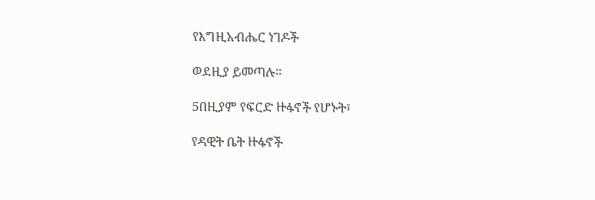የእግዚአብሔር ነገዶች

ወደዚያ ይመጣሉ።

5በዚያም የፍርድ ዙፋኖች የሆኑት፣

የዳዊት ቤት ዙፋኖች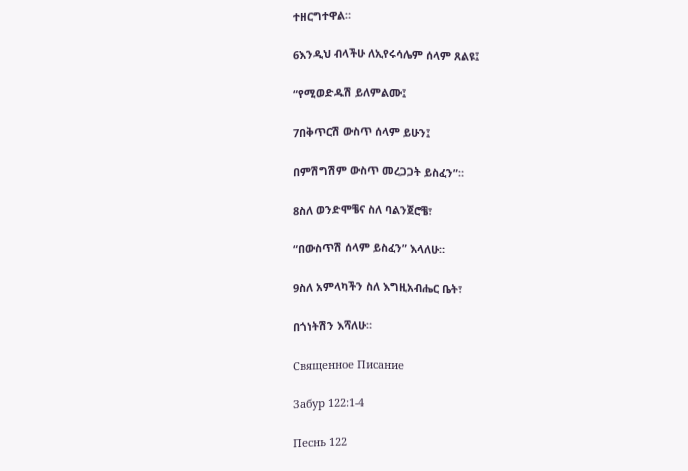ተዘርግተዋል።

6እንዲህ ብላችሁ ለኢየሩሳሌም ሰላም ጸልዩ፤

“የሚወድዱሽ ይለምልሙ፤

7በቅጥርሽ ውስጥ ሰላም ይሁን፤

በምሽግሽም ውስጥ መረጋጋት ይስፈን”።

8ስለ ወንድሞቼና ስለ ባልንጀሮቼ፣

“በውስጥሽ ሰላም ይስፈን” እላለሁ።

9ስለ አምላካችን ስለ እግዚአብሔር ቤት፣

በጎነትሽን እሻለሁ።

Священное Писание

Забур 122:1-4

Песнь 122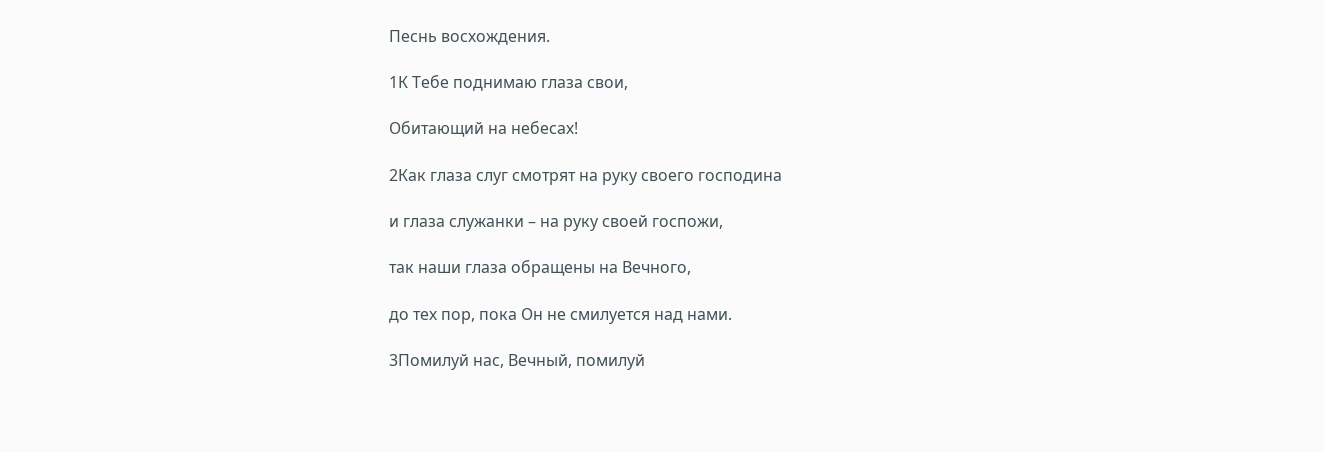Песнь восхождения.

1К Тебе поднимаю глаза свои,

Обитающий на небесах!

2Как глаза слуг смотрят на руку своего господина

и глаза служанки – на руку своей госпожи,

так наши глаза обращены на Вечного,

до тех пор, пока Он не смилуется над нами.

3Помилуй нас, Вечный, помилуй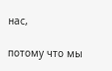нас,

потому что мы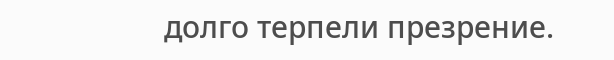долго терпели презрение.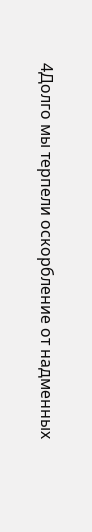4Долго мы терпели оскорбление от надменных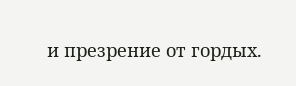и презрение от гордых.